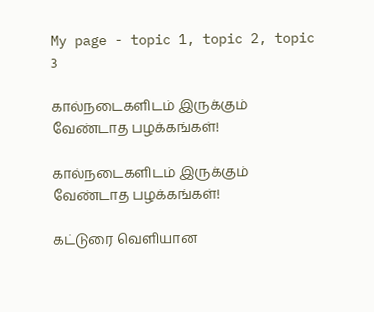My page - topic 1, topic 2, topic 3

கால்நடைகளிடம் இருக்கும் வேண்டாத பழக்கங்கள்!

கால்நடைகளிடம் இருக்கும் வேண்டாத பழக்கங்கள்!

கட்டுரை வெளியான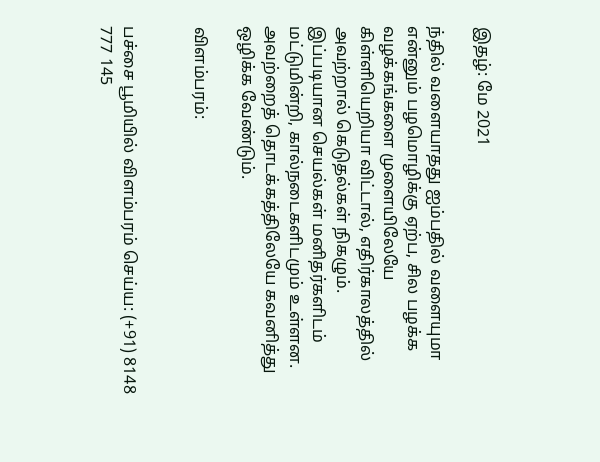இதழ்: மே 2021

ந்தில் வளையாதது ஐம்பதில் வளையுமா என்னும் பழமொழிக்கு ஏற்ப, சில பழக்க வழக்கங்களை முளையிலேயே கிள்ளியெறியா விட்டால், எதிர்காலத்தில் அவற்றால் கெடுதல்கள் நிகழும். இப்படியான செயல்கள் மனிதர்களிடம் மட்டுமின்றி, கால்நடைகளிடமும் உள்ளன. அவற்றைத் தொடக்கத்திலேயே கவனித்து ஒழிக்க வேண்டும்.

விளம்பரம்:


பச்சை பூமியில் விளம்பரம் செய்ய: (+91) 8148 777 145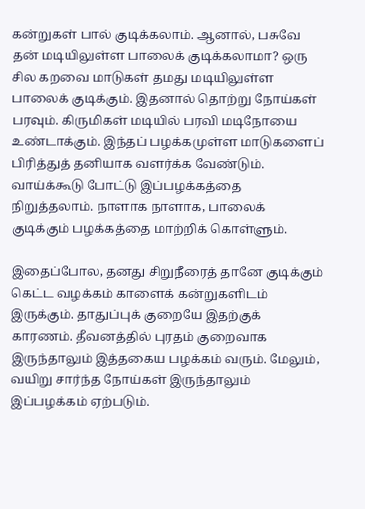கன்றுகள் பால் குடிக்கலாம். ஆனால், பசுவே தன் மடியிலுள்ள பாலைக் குடிக்கலாமா? ஒரு சில கறவை மாடுகள் தமது மடியிலுள்ள பாலைக் குடிக்கும். இதனால் தொற்று நோய்கள் பரவும். கிருமிகள் மடியில் பரவி மடிநோயை உண்டாக்கும். இந்தப் பழக்கமுள்ள மாடுகளைப் பிரித்துத் தனியாக வளர்க்க வேண்டும். வாய்க்கூடு போட்டு இப்பழக்கத்தை நிறுத்தலாம். நாளாக நாளாக, பாலைக் குடிக்கும் பழக்கத்தை மாற்றிக் கொள்ளும்.

இதைப்போல, தனது சிறுநீரைத் தானே குடிக்கும் கெட்ட வழக்கம் காளைக் கன்றுகளிடம் இருக்கும். தாதுப்புக் குறையே இதற்குக் காரணம். தீவனத்தில் புரதம் குறைவாக இருந்தாலும் இத்தகைய பழக்கம் வரும். மேலும், வயிறு சார்ந்த நோய்கள் இருந்தாலும் இப்பழக்கம் ஏற்படும்.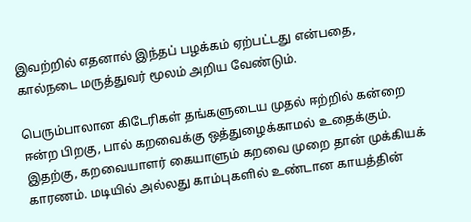இவற்றில் எதனால் இந்தப் பழக்கம் ஏற்பட்டது என்பதை, கால்நடை மருத்துவர் மூலம் அறிய வேண்டும்.

பெரும்பாலான கிடேரிகள் தங்களுடைய முதல் ஈற்றில் கன்றை ஈன்ற பிறகு, பால் கறவைக்கு ஒத்துழைக்காமல் உதைக்கும். இதற்கு, கறவையாளர் கையாளும் கறவை முறை தான் முக்கியக் காரணம். மடியில் அல்லது காம்புகளில் உண்டான காயத்தின்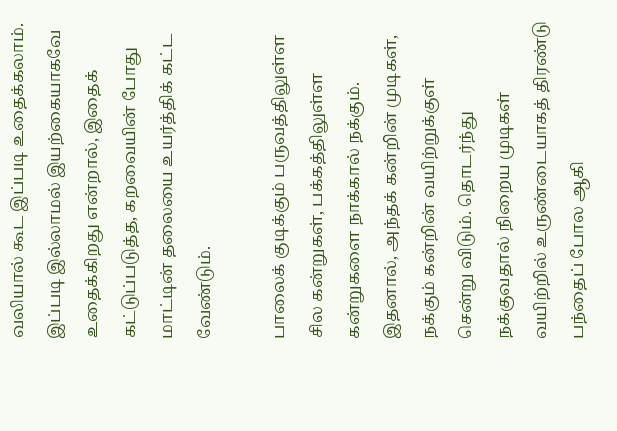வலியால் கூட இப்படி உதைக்கலாம். இப்படி இல்லாமல் இயற்கையாகவே உதைக்கிறது என்றால், இதைக் கட்டுப்படுத்த, கறவையின் போது மாட்டின் தலையை உயர்த்திக் கட்ட வேண்டும்.

பாலைக் குடிக்கும் பருவத்திலுள்ள சில கன்றுகள், பக்கத்திலுள்ள கன்றுகளை நாக்கால் நக்கும். இதனால், அந்தக் கன்றின் முடிகள், நக்கும் கன்றின் வயிற்றுக்குள் சென்று விடும். தொடர்ந்து நக்குவதால் நிறைய முடிகள் வயிற்றில் உருண்டையாகத் திரண்டு பந்தைப் போல ஆகி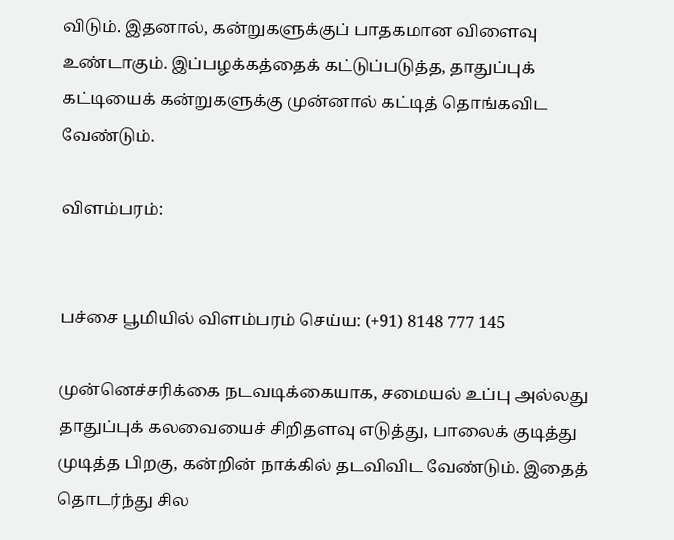விடும். இதனால், கன்றுகளுக்குப் பாதகமான விளைவு உண்டாகும். இப்பழக்கத்தைக் கட்டுப்படுத்த, தாதுப்புக் கட்டியைக் கன்றுகளுக்கு முன்னால் கட்டித் தொங்கவிட வேண்டும்.

விளம்பரம்:


பச்சை பூமியில் விளம்பரம் செய்ய: (+91) 8148 777 145

முன்னெச்சரிக்கை நடவடிக்கையாக, சமையல் உப்பு அல்லது தாதுப்புக் கலவையைச் சிறிதளவு எடுத்து, பாலைக் குடித்து முடித்த பிறகு, கன்றின் நாக்கில் தடவிவிட வேண்டும். இதைத் தொடர்ந்து சில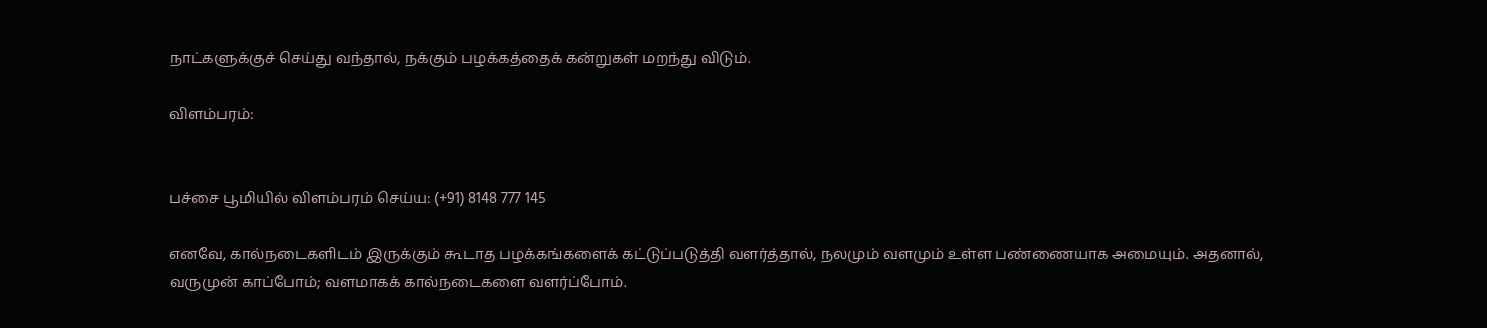நாட்களுக்குச் செய்து வந்தால், நக்கும் பழக்கத்தைக் கன்றுகள் மறந்து விடும்.

விளம்பரம்:


பச்சை பூமியில் விளம்பரம் செய்ய: (+91) 8148 777 145

எனவே, கால்நடைகளிடம் இருக்கும் கூடாத பழக்கங்களைக் கட்டுப்படுத்தி வளர்த்தால், நலமும் வளமும் உள்ள பண்ணையாக அமையும். அதனால், வருமுன் காப்போம்; வளமாகக் கால்நடைகளை வளர்ப்போம்.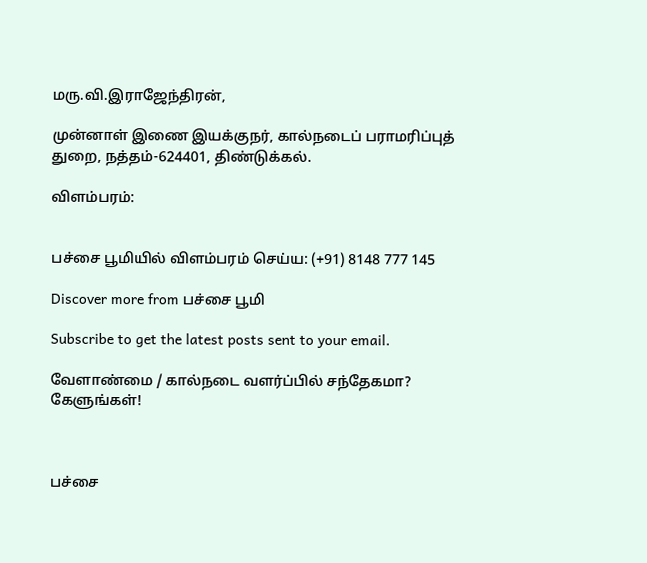மரு.வி.இராஜேந்திரன்,

முன்னாள் இணை இயக்குநர், கால்நடைப் பராமரிப்புத் துறை, நத்தம்-624401, திண்டுக்கல்.

விளம்பரம்:


பச்சை பூமியில் விளம்பரம் செய்ய: (+91) 8148 777 145

Discover more from பச்சை பூமி

Subscribe to get the latest posts sent to your email.

வேளாண்மை / கால்நடை வளர்ப்பில் சந்தேகமா? கேளுங்கள்!



பச்சை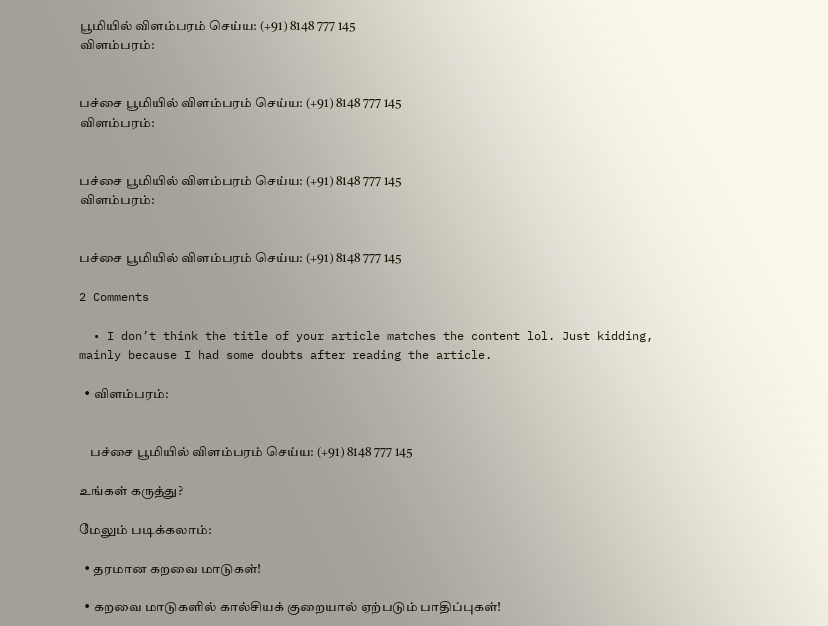பூமியில் விளம்பரம் செய்ய: (+91) 8148 777 145
விளம்பரம்:


பச்சை பூமியில் விளம்பரம் செய்ய: (+91) 8148 777 145
விளம்பரம்:


பச்சை பூமியில் விளம்பரம் செய்ய: (+91) 8148 777 145
விளம்பரம்:


பச்சை பூமியில் விளம்பரம் செய்ய: (+91) 8148 777 145

2 Comments

  • I don’t think the title of your article matches the content lol. Just kidding, mainly because I had some doubts after reading the article.

  • விளம்பரம்:


    பச்சை பூமியில் விளம்பரம் செய்ய: (+91) 8148 777 145

உங்கள் கருத்து?

மேலும் படிக்கலாம்:

  • தரமான கறவை மாடுகள்!

  • கறவை மாடுகளில் கால்சியக் குறையால் ஏற்படும் பாதிப்புகள்!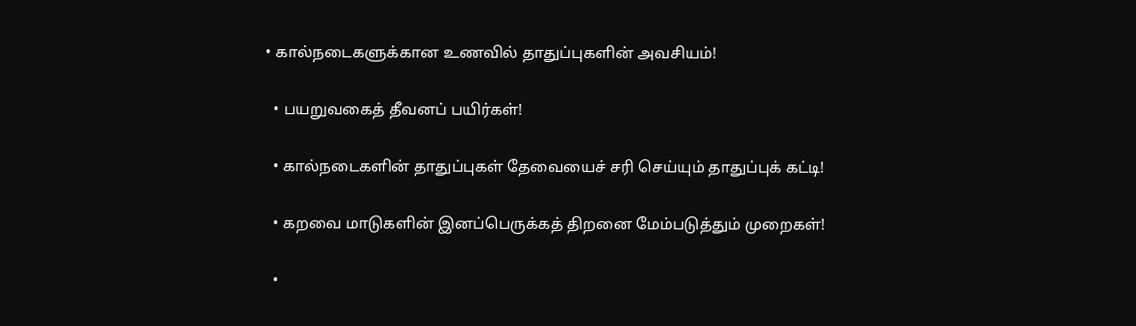• கால்நடைகளுக்கான உணவில் தாதுப்புகளின் அவசியம்!

  • பயறுவகைத் தீவனப் பயிர்கள்!

  • கால்நடைகளின் தாதுப்புகள் தேவையைச் சரி செய்யும் தாதுப்புக் கட்டி!

  • கறவை மாடுகளின் இனப்பெருக்கத் திறனை மேம்படுத்தும் முறைகள்!

  •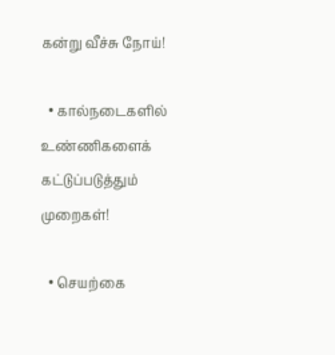கன்று வீச்சு நோய்!

  • கால்நடைகளில் உண்ணிகளைக் கட்டுப்படுத்தும் முறைகள்!

  • செயற்கை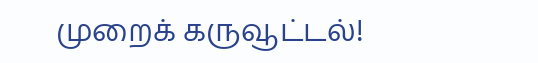முறைக் கருவூட்டல்!